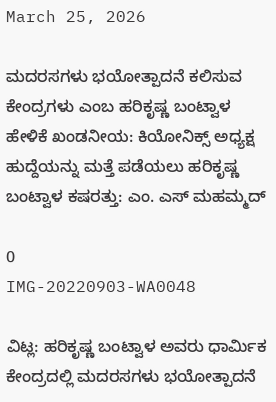March 25, 2026

ಮದರಸಗಳು ಭಯೋತ್ಪಾದನೆ ಕಲಿಸುವ ಕೇಂದ್ರಗಳು ಎಂಬ ಹರಿಕೃಷ್ಣ ಬಂಟ್ವಾಳ ಹೇಳಿಕೆ ಖಂಡನೀಯ: ಕಿಯೋನಿಕ್ಸ್ ಅಧ್ಯಕ್ಷ ಹುದ್ದೆಯನ್ನು ಮತ್ತೆ ಪಡೆಯಲು ಹರಿಕೃಷ್ಣ ಬಂಟ್ವಾಳ ಕಷರತ್ತು: ಎಂ. ಎಸ್ ಮಹಮ್ಮದ್

0
IMG-20220903-WA0048

ವಿಟ್ಲ: ಹರಿಕೃಷ್ಣ ಬಂಟ್ವಾಳ ಅವರು ಧಾರ್ಮಿಕ ಕೇಂದ್ರದಲ್ಲಿ ಮದರಸಗಳು ಭಯೋತ್ಪಾದನೆ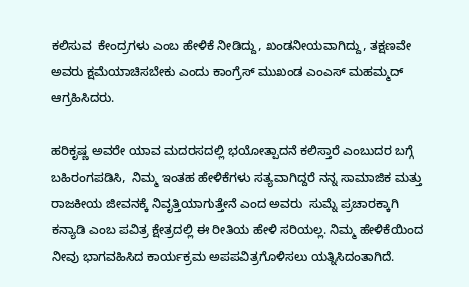ಕಲಿಸುವ  ಕೇಂದ್ರಗಳು ಎಂಬ ಹೇಳಿಕೆ ನೀಡಿದ್ದು, ಖಂಡನೀಯವಾಗಿದ್ದು, ತಕ್ಷಣವೇ ಅವರು ಕ್ಷಮೆಯಾಚಿಸಬೇಕು ಎಂದು ಕಾಂಗ್ರೆಸ್ ಮುಖಂಡ ಎಂಎಸ್ ಮಹಮ್ಮದ್ ಆಗ್ರಹಿಸಿದರು.

ಹರಿಕೃಷ್ಣ ಅವರೇ ಯಾವ ಮದರಸದಲ್ಲಿ ಭಯೋತ್ಪಾದನೆ ಕಲಿಸ್ತಾರೆ ಎಂಬುದರ ಬಗ್ಗೆ ಬಹಿರಂಗಪಡಿಸಿ,  ನಿಮ್ಮ ಇಂತಹ ಹೇಳಿಕೆಗಳು ಸತ್ಯವಾಗಿದ್ದರೆ ನನ್ನ ಸಾಮಾಜಿಕ ಮತ್ತು ರಾಜಕೀಯ ಜೀವನಕ್ಕೆ ನಿವೃತ್ತಿಯಾಗುತ್ತೇನೆ ಎಂದ ಅವರು  ಸುಮ್ನೆ ಪ್ರಚಾರಕ್ಕಾಗಿ ಕನ್ಯಾಡಿ ಎಂಬ ಪವಿತ್ರ ಕ್ಷೇತ್ರದಲ್ಲಿ ಈ ರೀತಿಯ ಹೇಳಿ ಸರಿಯಲ್ಲ. ನಿಮ್ಮ ಹೇಳಿಕೆಯಿಂದ ನೀವು ಭಾಗವಹಿಸಿದ ಕಾರ್ಯಕ್ರಮ ಅಪಪವಿತ್ರಗೊಳಿಸಲು ಯತ್ನಿಸಿದಂತಾಗಿದೆ.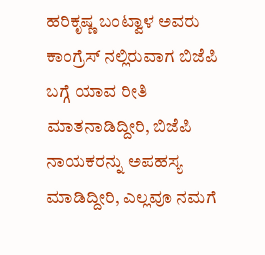ಹರಿಕೃಷ್ಣ ಬಂಟ್ವಾಳ ಅವರು ಕಾಂಗ್ರೆಸ್ ನಲ್ಲಿರುವಾಗ ಬಿಜೆಪಿ ಬಗ್ಗೆ ಯಾವ ರೀತಿ ಮಾತನಾಡಿದ್ದೀರಿ, ಬಿಜೆಪಿ ನಾಯಕರನ್ನು ಅಪಹಸ್ಯ ಮಾಡಿದ್ದೀರಿ, ಎಲ್ಲವೂ ನಮಗೆ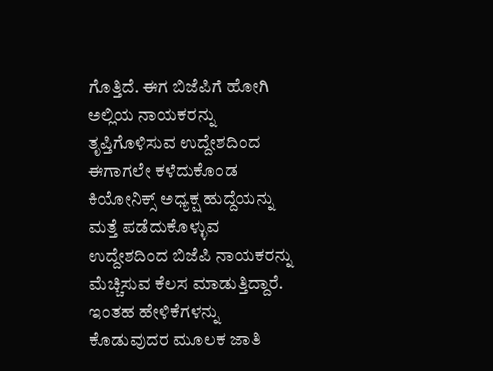ಗೊತ್ತಿದೆ. ಈಗ ಬಿಜೆಪಿಗೆ ಹೋಗಿ ಅಲ್ಲಿಯ ನಾಯಕರನ್ನು ತೃಪ್ತಿಗೊಳಿಸುವ ಉದ್ದೇಶದಿಂದ  ಈಗಾಗಲೇ ಕಳೆದುಕೊಂಡ ಕಿಯೋನಿಕ್ಸ್ ಅಧ್ಯಕ್ಷ ಹುದ್ದೆಯನ್ನು ಮತ್ತೆ ಪಡೆದುಕೊಳ್ಳುವ ಉದ್ದೇಶದಿಂದ ಬಿಜೆಪಿ ನಾಯಕರನ್ನು ಮೆಚ್ಚಿಸುವ ಕೆಲಸ ಮಾಡುತ್ತಿದ್ದಾರೆ.  ಇಂತಹ ಹೇಳಿಕೆಗಳನ್ನು ಕೊಡುವುದರ ಮೂಲಕ ಜಾತಿ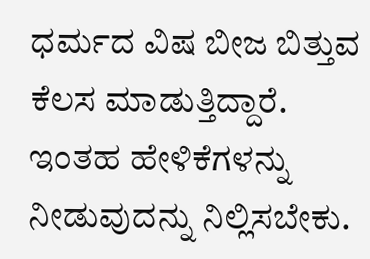ಧರ್ಮದ ವಿಷ ಬೀಜ ಬಿತ್ತುವ ಕೆಲಸ ಮಾಡುತ್ತಿದ್ದಾರೆ.  ಇಂತಹ ಹೇಳಿಕೆಗಳನ್ನು ನೀಡುವುದನ್ನು ನಿಲ್ಲಿಸಬೇಕು.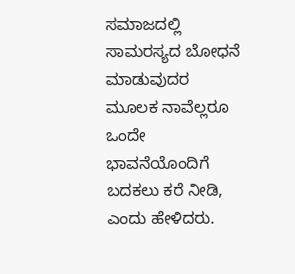ಸಮಾಜದಲ್ಲಿ ಸಾಮರಸ್ಯದ ಬೋಧನೆ ಮಾಡುವುದರ ಮೂಲಕ ನಾವೆಲ್ಲರೂ ಒಂದೇ ಭಾವನೆಯೊಂದಿಗೆ ಬದಕಲು ಕರೆ ನೀಡಿ, ಎಂದು ಹೇಳಿದರು.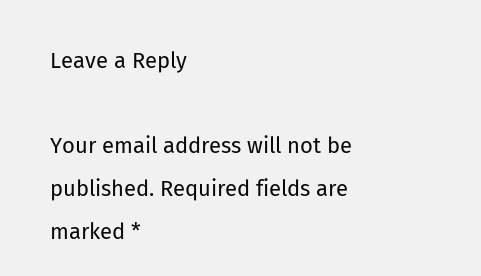Leave a Reply

Your email address will not be published. Required fields are marked *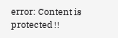error: Content is protected !!